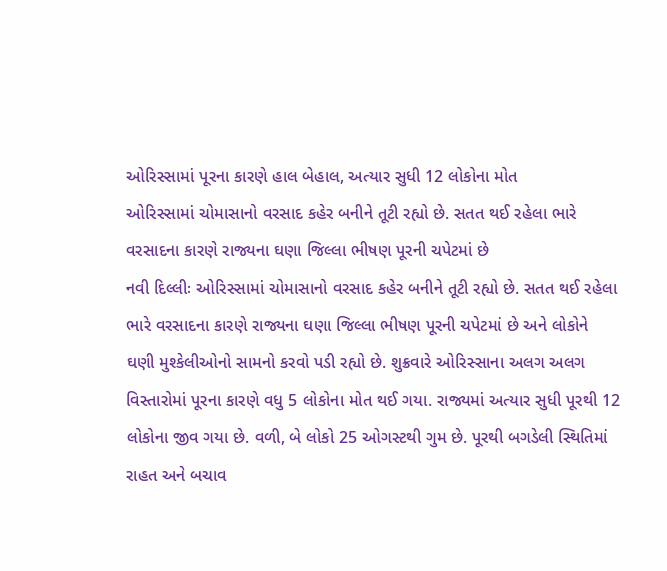ઓરિસ્સામાં પૂરના કારણે હાલ બેહાલ, અત્યાર સુધી 12 લોકોના મોત
ઓરિસ્સામાં ચોમાસાનો વરસાદ કહેર બનીને તૂટી રહ્યો છે. સતત થઈ રહેલા ભારે વરસાદના કારણે રાજ્યના ઘણા જિલ્લા ભીષણ પૂરની ચપેટમાં છે
નવી દિલ્લીઃ ઓરિસ્સામાં ચોમાસાનો વરસાદ કહેર બનીને તૂટી રહ્યો છે. સતત થઈ રહેલા ભારે વરસાદના કારણે રાજ્યના ઘણા જિલ્લા ભીષણ પૂરની ચપેટમાં છે અને લોકોને ઘણી મુશ્કેલીઓનો સામનો કરવો પડી રહ્યો છે. શુક્રવારે ઓરિસ્સાના અલગ અલગ વિસ્તારોમાં પૂરના કારણે વધુ 5 લોકોના મોત થઈ ગયા. રાજ્યમાં અત્યાર સુધી પૂરથી 12 લોકોના જીવ ગયા છે. વળી, બે લોકો 25 ઓગસ્ટથી ગુમ છે. પૂરથી બગડેલી સ્થિતિમાં રાહત અને બચાવ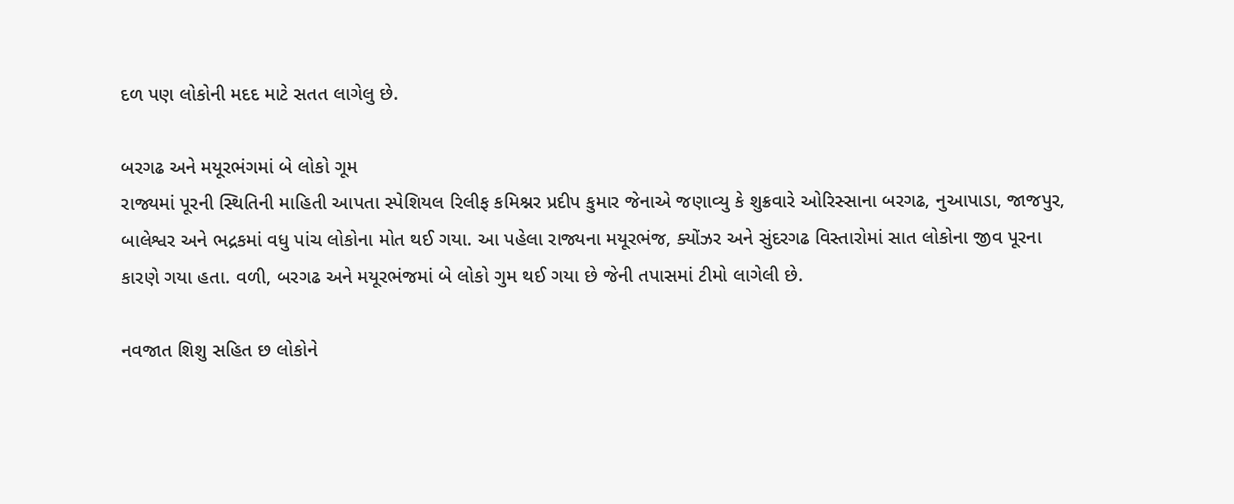દળ પણ લોકોની મદદ માટે સતત લાગેલુ છે.

બરગઢ અને મયૂરભંગમાં બે લોકો ગૂમ
રાજ્યમાં પૂરની સ્થિતિની માહિતી આપતા સ્પેશિયલ રિલીફ કમિશ્નર પ્રદીપ કુમાર જેનાએ જણાવ્યુ કે શુક્રવારે ઓરિસ્સાના બરગઢ, નુઆપાડા, જાજપુર, બાલેશ્વર અને ભદ્રકમાં વધુ પાંચ લોકોના મોત થઈ ગયા. આ પહેલા રાજ્યના મયૂરભંજ, ક્યોંઝર અને સુંદરગઢ વિસ્તારોમાં સાત લોકોના જીવ પૂરના કારણે ગયા હતા. વળી, બરગઢ અને મયૂરભંજમાં બે લોકો ગુમ થઈ ગયા છે જેની તપાસમાં ટીમો લાગેલી છે.

નવજાત શિશુ સહિત છ લોકોને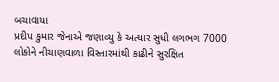બચાવાયા
પ્રદીપ કુમાર જેનાએ જણાવ્યુ કે અત્યાર સુધી લગભગ 7000 લોકોને નીચાણવાળા વિસ્તારમાંથી કાઢીને સુરક્ષિત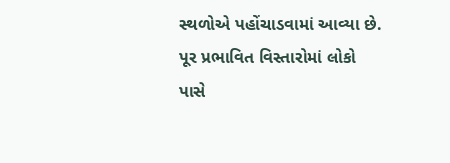સ્થળોએ પહોંચાડવામાં આવ્યા છે. પૂર પ્રભાવિત વિસ્તારોમાં લોકો પાસે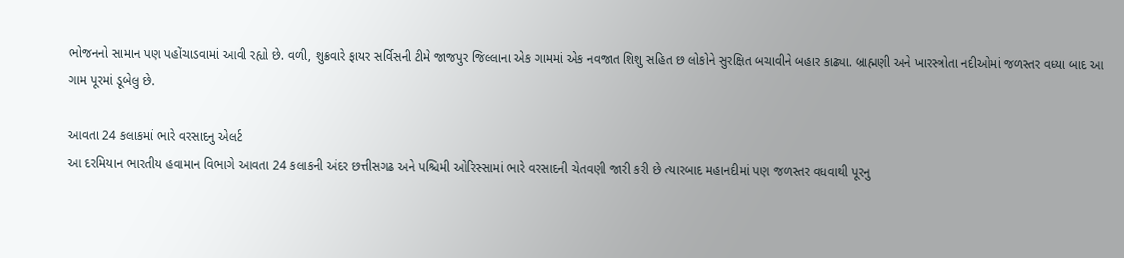ભોજનનો સામાન પણ પહોંચાડવામાં આવી રહ્યો છે. વળી, શુક્રવારે ફાયર સર્વિસની ટીમે જાજપુર જિલ્લાના એક ગામમાં એક નવજાત શિશુ સહિત છ લોકોને સુરક્ષિત બચાવીને બહાર કાઢ્યા. બ્રાહ્મણી અને ખારસ્ત્રોતા નદીઓમાં જળસ્તર વધ્યા બાદ આ ગામ પૂરમાં ડૂબેલુ છે.

આવતા 24 કલાકમાં ભારે વરસાદનુ એલર્ટ
આ દરમિયાન ભારતીય હવામાન વિભાગે આવતા 24 કલાકની અંદર છત્તીસગઢ અને પશ્ચિમી ઓરિસ્સામાં ભારે વરસાદની ચેતવણી જારી કરી છે ત્યારબાદ મહાનદીમાં પણ જળસ્તર વધવાથી પૂરનુ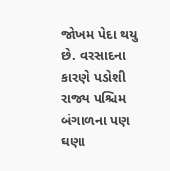જોખમ પેદા થયુ છે. વરસાદના કારણે પડોશી રાજ્ય પશ્ચિમ બંગાળના પણ ઘણા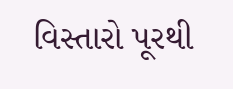વિસ્તારો પૂરથી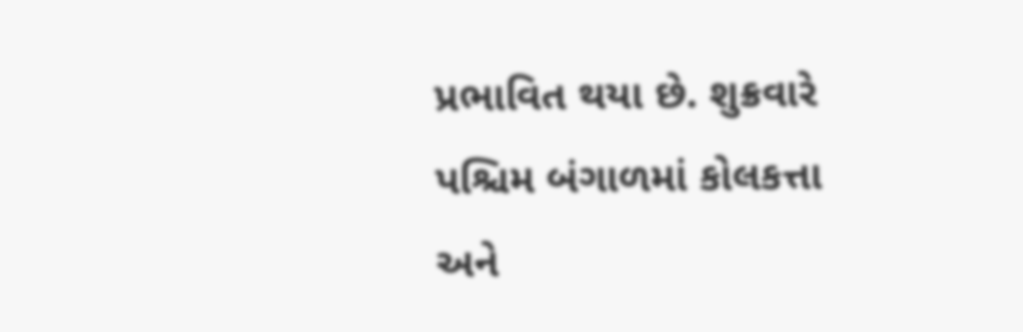પ્રભાવિત થયા છે. શુક્રવારે પશ્ચિમ બંગાળમાં કોલકત્તા અને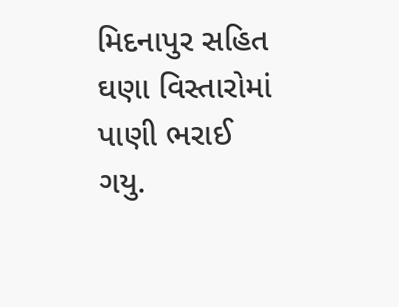મિદનાપુર સહિત ઘણા વિસ્તારોમાં પાણી ભરાઈ ગયુ.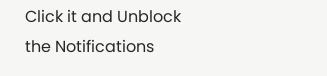Click it and Unblock the Notifications